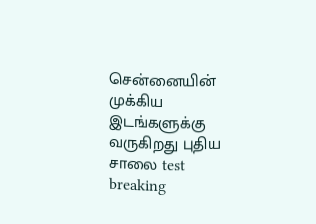சென்னையின் முக்கிய இடங்களுக்கு வருகிறது புதிய சாலை test breaking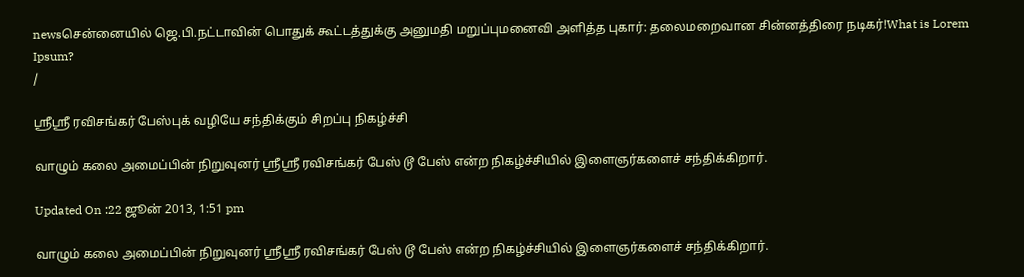newsசென்னையில் ஜெ.பி.நட்டாவின் பொதுக் கூட்டத்துக்கு அனுமதி மறுப்புமனைவி அளித்த புகார்: தலைமறைவான சின்னத்திரை நடிகர்!What is Lorem Ipsum?
/

ஸ்ரீஸ்ரீ ரவிசங்கர் பேஸ்புக் வழியே சந்திக்கும் சிறப்பு நிகழ்ச்சி

வாழும் கலை அமைப்பின் நிறுவுனர் ஸ்ரீஸ்ரீ ரவிசங்கர் பேஸ் டூ பேஸ் என்ற நிகழ்ச்சியில் இளைஞர்களைச் சந்திக்கிறார்.

Updated On :22 ஜூன் 2013, 1:51 pm

வாழும் கலை அமைப்பின் நிறுவுனர் ஸ்ரீஸ்ரீ ரவிசங்கர் பேஸ் டூ பேஸ் என்ற நிகழ்ச்சியில் இளைஞர்களைச் சந்திக்கிறார்.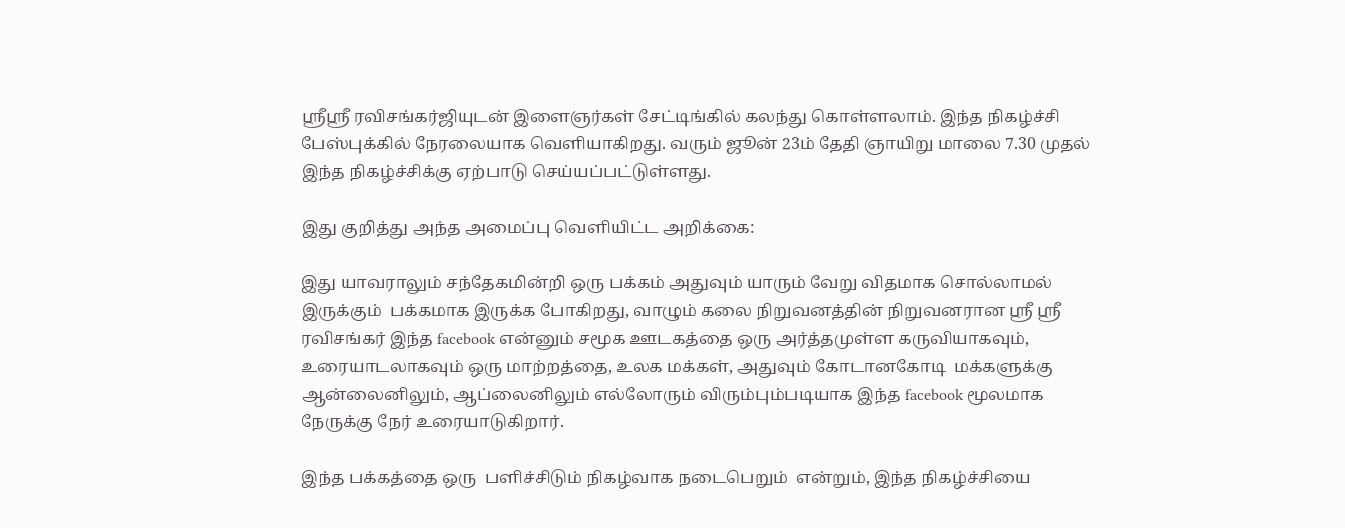ஸ்ரீஸ்ரீ ரவிசங்கர்ஜியுடன் இளைஞர்கள் சேட்டிங்கில் கலந்து கொள்ளலாம். இந்த நிகழ்ச்சி பேஸ்புக்கில் நேரலையாக வெளியாகிறது. வரும் ஜூன் 23ம் தேதி ஞாயிறு மாலை 7.30 முதல் இந்த நிகழ்ச்சிக்கு ஏற்பாடு செய்யப்பட்டுள்ளது.

இது குறித்து அந்த அமைப்பு வெளியிட்ட அறிக்கை:

இது யாவராலும் சந்தேகமின்றி ஒரு பக்கம் அதுவும் யாரும் வேறு விதமாக சொல்லாமல் இருக்கும்  பக்கமாக இருக்க போகிறது, வாழும் கலை நிறுவனத்தின் நிறுவனரான ஸ்ரீ ஸ்ரீ ரவிசங்கர் இந்த facebook என்னும் சமூக ஊடகத்தை ஒரு அர்த்தமுள்ள கருவியாகவும், உரையாடலாகவும் ஒரு மாற்றத்தை, உலக மக்கள், அதுவும் கோடானகோடி  மக்களுக்கு ஆன்லைனிலும், ஆப்லைனிலும் எல்லோரும் விரும்பும்படியாக இந்த facebook மூலமாக நேருக்கு நேர் உரையாடுகிறார்.

இந்த பக்கத்தை ஒரு  பளிச்சிடும் நிகழ்வாக நடைபெறும்  என்றும், இந்த நிகழ்ச்சியை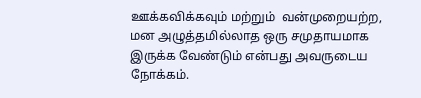ஊக்கவிக்கவும் மற்றும்  வன்முறையற்ற, மன அழுத்தமில்லாத ஒரு சமுதாயமாக இருக்க வேண்டும் என்பது அவருடைய நோக்கம்.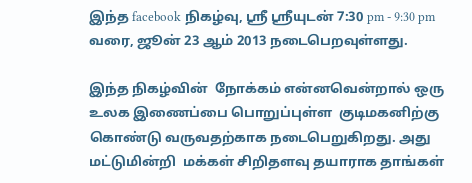இந்த facebook நிகழ்வு, ஸ்ரீ ஸ்ரீயுடன் 7:30 pm - 9:30 pm வரை, ஜூன் 23 ஆம் 2013 நடைபெறவுள்ளது.

இந்த நிகழ்வின்  நோக்கம் என்னவென்றால் ஒரு  உலக இணைப்பை பொறுப்புள்ள  குடிமகனிற்கு கொண்டு வருவதற்காக நடைபெறுகிறது. அது மட்டுமின்றி  மக்கள் சிறிதளவு தயாராக தாங்கள்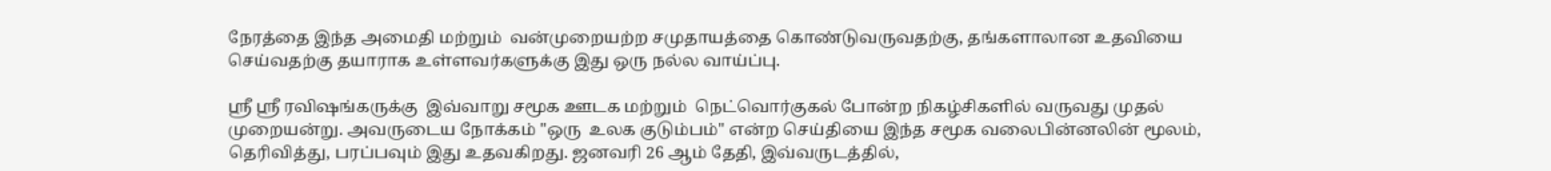நேரத்தை இந்த அமைதி மற்றும்  வன்முறையற்ற சமுதாயத்தை கொண்டுவருவதற்கு, தங்களாலான உதவியை செய்வதற்கு தயாராக உள்ளவர்களுக்கு இது ஒரு நல்ல வாய்ப்பு.

ஸ்ரீ ஸ்ரீ ரவிஷங்கருக்கு  இவ்வாறு சமூக ஊடக மற்றும்  நெட்வொர்குகல் போன்ற நிகழ்சிகளில் வருவது முதல் முறையன்று. அவருடைய நோக்கம் "ஒரு  உலக குடும்பம்" என்ற செய்தியை இந்த சமூக வலைபின்னலின் மூலம், தெரிவித்து, பரப்பவும் இது உதவகிறது. ஜனவரி 26 ஆம் தேதி, இவ்வருடத்தில்,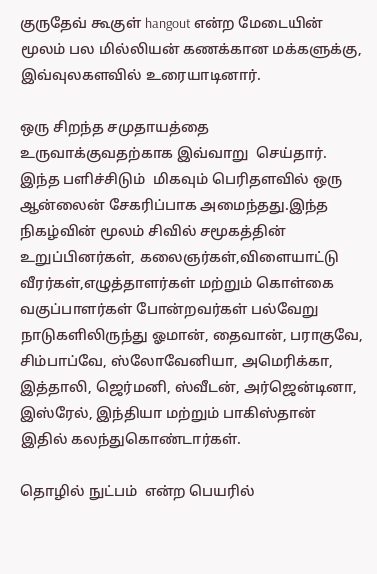குருதேவ் கூகுள் hangout என்ற மேடையின் மூலம் பல மில்லியன் கணக்கான மக்களுக்கு, இவ்வுலகளவில் உரையாடினார்.

ஒரு சிறந்த சமுதாயத்தை உருவாக்குவதற்காக இவ்வாறு  செய்தார். இந்த பளிச்சிடும்  மிகவும் பெரிதளவில் ஒரு ஆன்லைன் சேகரிப்பாக அமைந்தது.இந்த நிகழ்வின் மூலம் சிவில் சமூகத்தின் உறுப்பினர்கள், கலைஞர்கள்,விளையாட்டு வீரர்கள்,எழுத்தாளர்கள் மற்றும் கொள்கை வகுப்பாளர்கள் போன்றவர்கள் பல்வேறு நாடுகளிலிருந்து ஓமான், தைவான், பராகுவே, சிம்பாப்வே, ஸ்லோவேனியா, அமெரிக்கா, இத்தாலி, ஜெர்மனி, ஸ்வீடன், அர்ஜென்டினா, இஸ்ரேல், இந்தியா மற்றும் பாகிஸ்தான் இதில் கலந்துகொண்டார்கள்.

தொழில் நுட்பம்  என்ற பெயரில்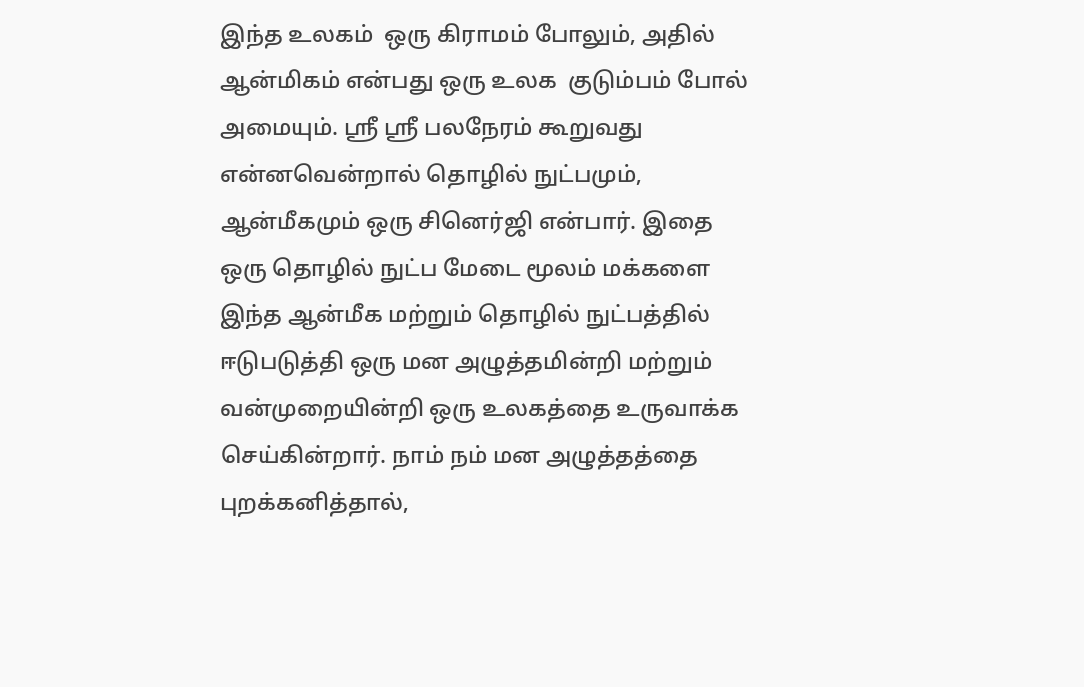இந்த உலகம்  ஒரு கிராமம் போலும், அதில்  ஆன்மிகம் என்பது ஒரு உலக  குடும்பம் போல் அமையும். ஸ்ரீ ஸ்ரீ பலநேரம் கூறுவது என்னவென்றால் தொழில் நுட்பமும், ஆன்மீகமும் ஒரு சினெர்ஜி என்பார். இதை ஒரு தொழில் நுட்ப மேடை மூலம் மக்களை இந்த ஆன்மீக மற்றும் தொழில் நுட்பத்தில் ஈடுபடுத்தி ஒரு மன அழுத்தமின்றி மற்றும் வன்முறையின்றி ஒரு உலகத்தை உருவாக்க செய்கின்றார். நாம் நம் மன அழுத்தத்தை புறக்கனித்தால்,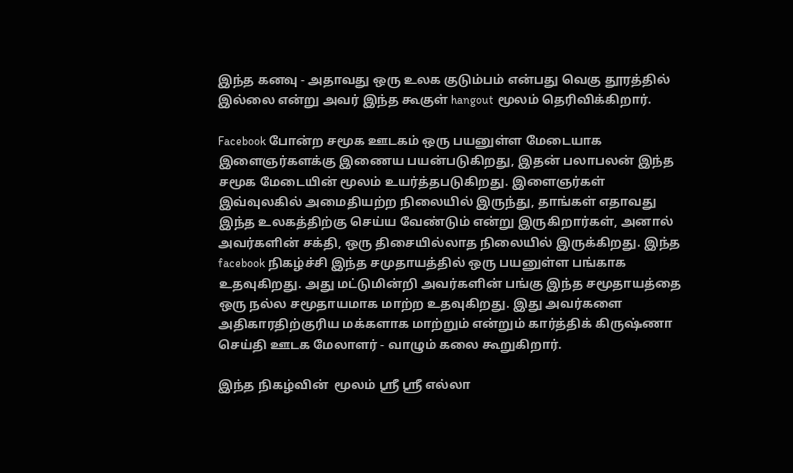இந்த கனவு - அதாவது ஒரு உலக குடும்பம் என்பது வெகு தூரத்தில் இல்லை என்று அவர் இந்த கூகுள் hangout மூலம் தெரிவிக்கிறார்.

Facebook போன்ற சமூக ஊடகம் ஒரு பயனுள்ள மேடையாக இளைஞர்களக்கு இணைய பயன்படுகிறது, இதன் பலாபலன் இந்த சமூக மேடையின் மூலம் உயர்த்தபடுகிறது. இளைஞர்கள் இவ்வுலகில் அமைதியற்ற நிலையில் இருந்து, தாங்கள் எதாவது இந்த உலகத்திற்கு செய்ய வேண்டும் என்று இருகிறார்கள், அனால் அவர்களின் சக்தி, ஒரு திசையில்லாத நிலையில் இருக்கிறது. இந்த facebook நிகழ்ச்சி இந்த சமுதாயத்தில் ஒரு பயனுள்ள பங்காக உதவுகிறது. அது மட்டுமின்றி அவர்களின் பங்கு இந்த சமூதாயத்தை ஒரு நல்ல சமூதாயமாக மாற்ற உதவுகிறது. இது அவர்களை அதிகாரதிற்குரிய மக்களாக மாற்றும் என்றும் கார்த்திக் கிருஷ்ணா செய்தி ஊடக மேலாளர் - வாழும் கலை கூறுகிறார்.

இந்த நிகழ்வின்  மூலம் ஸ்ரீ ஸ்ரீ எல்லா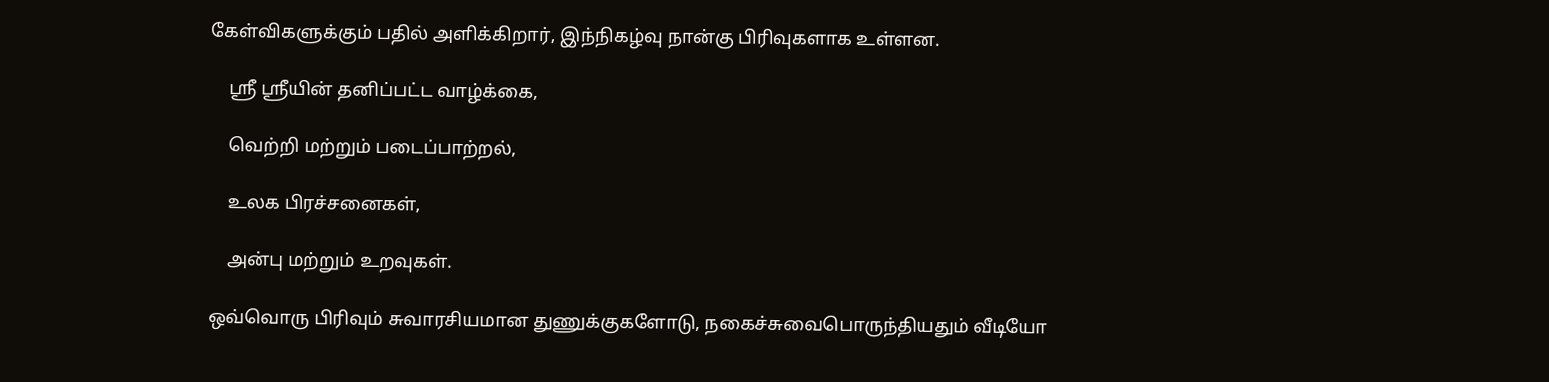கேள்விகளுக்கும் பதில் அளிக்கிறார், இந்நிகழ்வு நான்கு பிரிவுகளாக உள்ளன.

    ஸ்ரீ ஸ்ரீயின் தனிப்பட்ட வாழ்க்கை,

    வெற்றி மற்றும் படைப்பாற்றல்,

    உலக பிரச்சனைகள்,

    அன்பு மற்றும் உறவுகள்.

ஒவ்வொரு பிரிவும் சுவாரசியமான துணுக்குகளோடு, நகைச்சுவைபொருந்தியதும் வீடியோ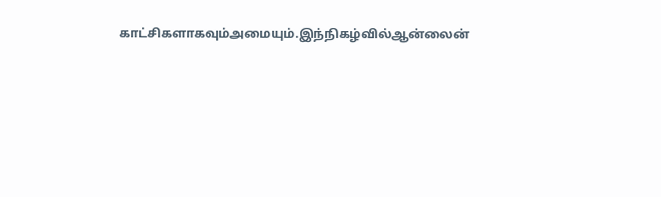காட்சிகளாகவும்அமையும்.இந்நிகழ்வில்ஆன்லைன்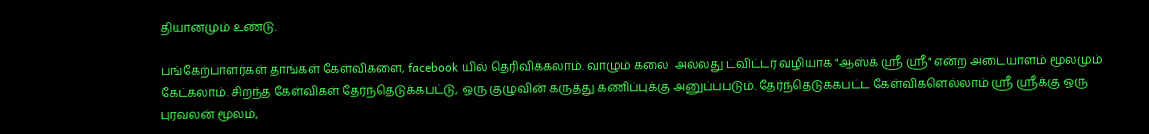தியானமும் உண்டு.

பங்கேற்பாளர்கள் தாங்கள் கேள்விகளை, facebook யில் தெரிவிக்கலாம். வாழும் கலை  அல்லது ட்விட்டர் வழியாக "ஆஸ்க் ஸ்ரீ ஸ்ரீ" என்ற அடையாளம் மூலமும் கேட்கலாம். சிறந்த கேள்விகள் தேர்ந்தெடுக்கபட்டு, ஒரு குழுவின் கருத்து கணிப்புக்கு அனுப்பபடும். தேர்ந்தெடுக்கபட்ட கேள்விகளெல்லாம் ஸ்ரீ ஸ்ரீக்கு ஒரு புரவலன் மூலம்,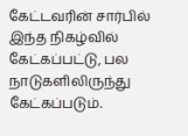கேட்டவரின் சார்பில் இந்த நிகழ்வில் கேட்கப்பட்டு, பல நாடுகளிலிருந்து கேட்கப்படும்.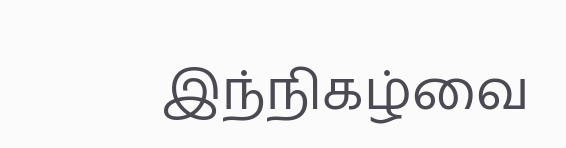இந்நிகழ்வை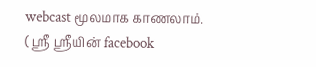webcast மூலமாக காணலாம். ( ஸ்ரீ ஸ்ரீயின் facebook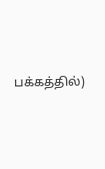பக்கத்தில்)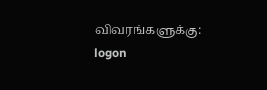விவரங்களுக்கு: logon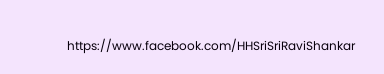https://www.facebook.com/HHSriSriRaviShankar